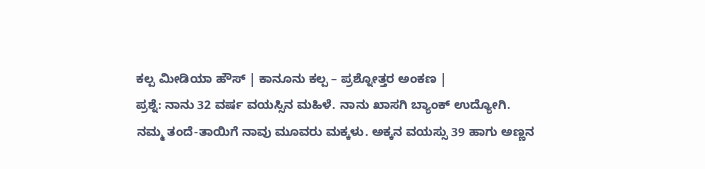ಕಲ್ಪ ಮೀಡಿಯಾ ಹೌಸ್ | ಕಾನೂನು ಕಲ್ಪ – ಪ್ರಶ್ನೋತ್ತರ ಅಂಕಣ |
ಪ್ರಶ್ನೆ: ನಾನು 32 ವರ್ಷ ವಯಸ್ಸಿನ ಮಹಿಳೆ. ನಾನು ಖಾಸಗಿ ಬ್ಯಾಂಕ್ ಉದ್ಯೋಗಿ. ನಮ್ಮ ತಂದೆ-ತಾಯಿಗೆ ನಾವು ಮೂವರು ಮಕ್ಕಳು. ಅಕ್ಕನ ವಯಸ್ಸು 39 ಹಾಗು ಅಣ್ಣನ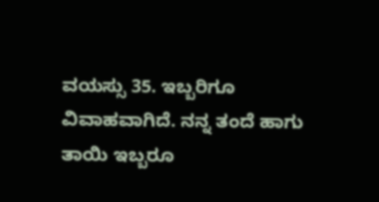ವಯಸ್ಸು 35. ಇಬ್ಬರಿಗೂ ವಿವಾಹವಾಗಿದೆ. ನನ್ನ ತಂದೆ ಹಾಗು ತಾಯಿ ಇಬ್ಬರೂ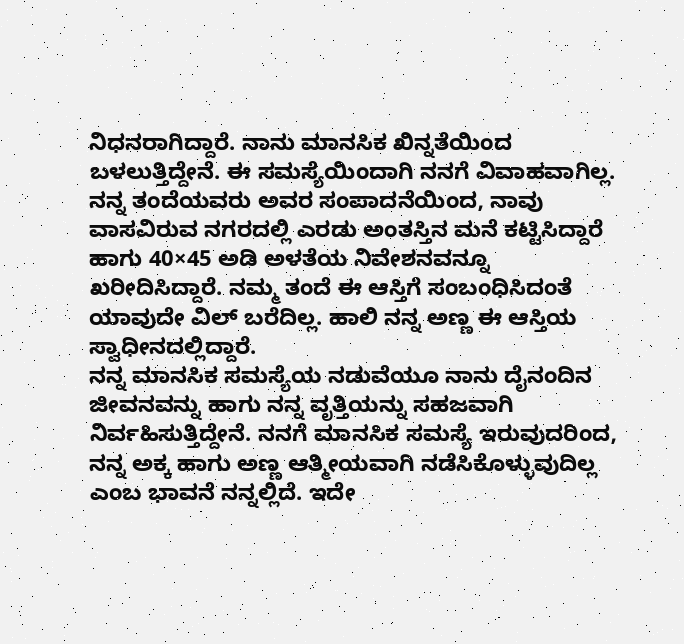ನಿಧನರಾಗಿದ್ದಾರೆ. ನಾನು ಮಾನಸಿಕ ಖಿನ್ನತೆಯಿಂದ ಬಳಲುತ್ತಿದ್ದೇನೆ. ಈ ಸಮಸ್ಯೆಯಿಂದಾಗಿ ನನಗೆ ವಿವಾಹವಾಗಿಲ್ಲ. ನನ್ನ ತಂದೆಯವರು ಅವರ ಸಂಪಾದನೆಯಿಂದ, ನಾವು ವಾಸವಿರುವ ನಗರದಲ್ಲಿ ಎರಡು ಅಂತಸ್ತಿನ ಮನೆ ಕಟ್ಟಿಸಿದ್ದಾರೆ ಹಾಗು 40×45 ಅಡಿ ಅಳತೆಯ ನಿವೇಶನವನ್ನೂ ಖರೀದಿಸಿದ್ದಾರೆ. ನಮ್ಮ ತಂದೆ ಈ ಆಸ್ತಿಗೆ ಸಂಬಂಧಿಸಿದಂತೆ ಯಾವುದೇ ವಿಲ್ ಬರೆದಿಲ್ಲ. ಹಾಲಿ ನನ್ನ ಅಣ್ಣ ಈ ಆಸ್ತಿಯ ಸ್ವಾಧೀನದಲ್ಲಿದ್ದಾರೆ.
ನನ್ನ ಮಾನಸಿಕ ಸಮಸ್ಯೆಯ ನಡುವೆಯೂ ನಾನು ದೈನಂದಿನ ಜೀವನವನ್ನು ಹಾಗು ನನ್ನ ವೃತ್ತಿಯನ್ನು ಸಹಜವಾಗಿ ನಿರ್ವಹಿಸುತ್ತಿದ್ದೇನೆ. ನನಗೆ ಮಾನಸಿಕ ಸಮಸ್ಯೆ ಇರುವುದರಿಂದ, ನನ್ನ ಅಕ್ಕ ಹಾಗು ಅಣ್ಣ ಆತ್ಮೀಯವಾಗಿ ನಡೆಸಿಕೊಳ್ಳುವುದಿಲ್ಲ ಎಂಬ ಭಾವನೆ ನನ್ನಲ್ಲಿದೆ. ಇದೇ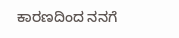ಕಾರಣದಿಂದ ನನಗೆ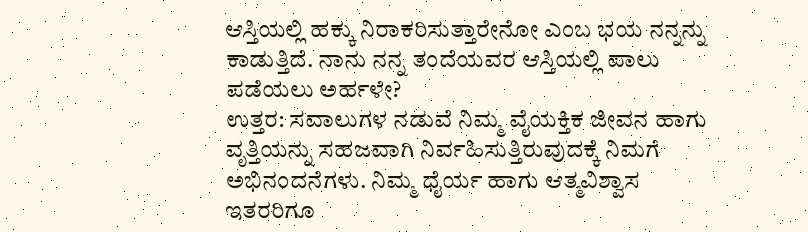ಆಸ್ತಿಯಲ್ಲಿ ಹಕ್ಕು ನಿರಾಕರಿಸುತ್ತಾರೇನೋ ಎಂಬ ಭಯ ನನ್ನನ್ನು ಕಾಡುತ್ತಿದೆ. ನಾನು ನನ್ನ ತಂದೆಯವರ ಆಸ್ತಿಯಲ್ಲಿ ಪಾಲು ಪಡೆಯಲು ಅರ್ಹಳೇ?
ಉತ್ತರ: ಸವಾಲುಗಳ ನಡುವೆ ನಿಮ್ಮ ವೈಯಕ್ತಿಕ ಜೀವನ ಹಾಗು ವೃತ್ತಿಯನ್ನು ಸಹಜವಾಗಿ ನಿರ್ವಹಿಸುತ್ತಿರುವುದಕ್ಕೆ ನಿಮಗೆ ಅಭಿನಂದನೆಗಳು. ನಿಮ್ಮ ಧೈರ್ಯ ಹಾಗು ಆತ್ಮವಿಶ್ವಾಸ ಇತರರಿಗೂ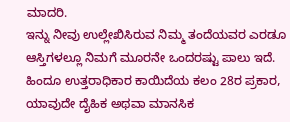ಮಾದರಿ.
ಇನ್ನು ನೀವು ಉಲ್ಲೇಖಿಸಿರುವ ನಿಮ್ಮ ತಂದೆಯವರ ಎರಡೂ ಆಸ್ತಿಗಳಲ್ಲೂ ನಿಮಗೆ ಮೂರನೇ ಒಂದರಷ್ಟು ಪಾಲು ಇದೆ. ಹಿಂದೂ ಉತ್ತರಾಧಿಕಾರ ಕಾಯಿದೆಯ ಕಲಂ 28ರ ಪ್ರಕಾರ, ಯಾವುದೇ ದೈಹಿಕ ಅಥವಾ ಮಾನಸಿಕ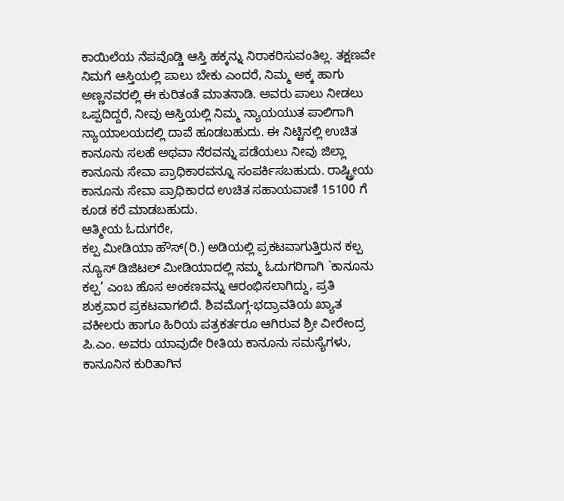ಕಾಯಿಲೆಯ ನೆಪವೊಡ್ಡಿ ಆಸ್ತಿ ಹಕ್ಕನ್ನು ನಿರಾಕರಿಸುವಂತಿಲ್ಲ. ತಕ್ಷಣವೇ ನಿಮಗೆ ಆಸ್ತಿಯಲ್ಲಿ ಪಾಲು ಬೇಕು ಎಂದರೆ, ನಿಮ್ಮ ಅಕ್ಕ ಹಾಗು ಅಣ್ಣನವರಲ್ಲಿ ಈ ಕುರಿತಂತೆ ಮಾತನಾಡಿ. ಅವರು ಪಾಲು ನೀಡಲು ಒಪ್ಪದಿದ್ದರೆ, ನೀವು ಆಸ್ತಿಯಲ್ಲಿ ನಿಮ್ಮ ನ್ಯಾಯಯುತ ಪಾಲಿಗಾಗಿ ನ್ಯಾಯಾಲಯದಲ್ಲಿ ದಾವೆ ಹೂಡಬಹುದು. ಈ ನಿಟ್ಟಿನಲ್ಲಿ ಉಚಿತ ಕಾನೂನು ಸಲಹೆ ಅಥವಾ ನೆರವನ್ನು ಪಡೆಯಲು ನೀವು ಜಿಲ್ಲಾ ಕಾನೂನು ಸೇವಾ ಪ್ರಾಧಿಕಾರವನ್ನೂ ಸಂಪರ್ಕಿಸಬಹುದು. ರಾಷ್ಟ್ರೀಯ ಕಾನೂನು ಸೇವಾ ಪ್ರಾಧಿಕಾರದ ಉಚಿತ ಸಹಾಯವಾಣಿ 15100 ಗೆ ಕೂಡ ಕರೆ ಮಾಡಬಹುದು.
ಆತ್ಮೀಯ ಓದುಗರೇ,
ಕಲ್ಪ ಮೀಡಿಯಾ ಹೌಸ್(ರಿ.) ಅಡಿಯಲ್ಲಿ ಪ್ರಕಟವಾಗುತ್ತಿರುನ ಕಲ್ಪ ನ್ಯೂಸ್ ಡಿಜಿಟಲ್ ಮೀಡಿಯಾದಲ್ಲಿ ನಮ್ಮ ಓದುಗರಿಗಾಗಿ `ಕಾನೂನು ಕಲ್ಪ’ ಎಂಬ ಹೊಸ ಅಂಕಣವನ್ನು ಆರಂಭಿಸಲಾಗಿದ್ದು, ಪ್ರತಿ ಶುಕ್ರವಾರ ಪ್ರಕಟವಾಗಲಿದೆ. ಶಿವಮೊಗ್ಗ-ಭದ್ರಾವತಿಯ ಖ್ಯಾತ ವಕೀಲರು ಹಾಗೂ ಹಿರಿಯ ಪತ್ರಕರ್ತರೂ ಆಗಿರುವ ಶ್ರೀ ವೀರೇಂದ್ರ ಪಿ.ಎಂ. ಅವರು ಯಾವುದೇ ರೀತಿಯ ಕಾನೂನು ಸಮಸ್ಯೆಗಳು, ಕಾನೂನಿನ ಕುರಿತಾಗಿನ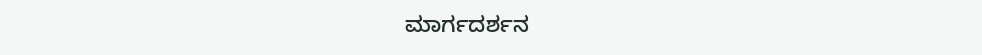ಮಾರ್ಗದರ್ಶನ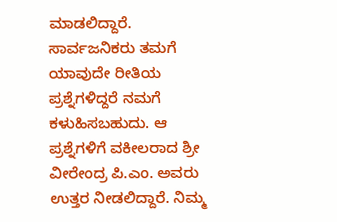ಮಾಡಲಿದ್ದಾರೆ. ಸಾರ್ವಜನಿಕರು ತಮಗೆ ಯಾವುದೇ ರೀತಿಯ ಪ್ರಶ್ನೆಗಳಿದ್ದರೆ ನಮಗೆ ಕಳುಹಿಸಬಹುದು. ಆ ಪ್ರಶ್ನೆಗಳಿಗೆ ವಕೀಲರಾದ ಶ್ರೀ ವೀರೇಂದ್ರ ಪಿ.ಎಂ. ಅವರು ಉತ್ತರ ನೀಡಲಿದ್ದಾರೆ. ನಿಮ್ಮ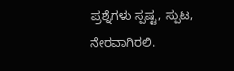ಪ್ರಶ್ನೆಗಳು ಸ್ಪಷ್ಟ, ಸ್ಪುಟ, ನೇರವಾಗಿರಲಿ.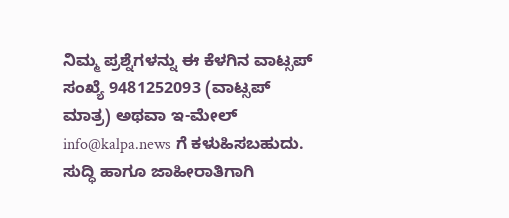ನಿಮ್ಮ ಪ್ರಶ್ನೆಗಳನ್ನು ಈ ಕೆಳಗಿನ ವಾಟ್ಸಪ್ ಸಂಖ್ಯೆ 9481252093 (ವಾಟ್ಸಪ್ ಮಾತ್ರ) ಅಥವಾ ಇ-ಮೇಲ್ info@kalpa.news ಗೆ ಕಳುಹಿಸಬಹುದು.
ಸುದ್ಧಿ ಹಾಗೂ ಜಾಹೀರಾತಿಗಾಗಿ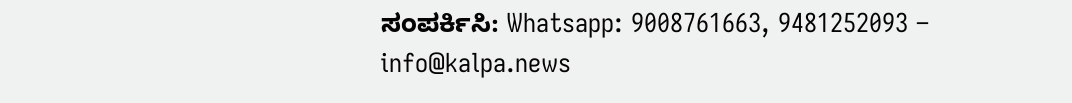ಸಂಪರ್ಕಿಸಿ: Whatsapp: 9008761663, 9481252093 – info@kalpa.news